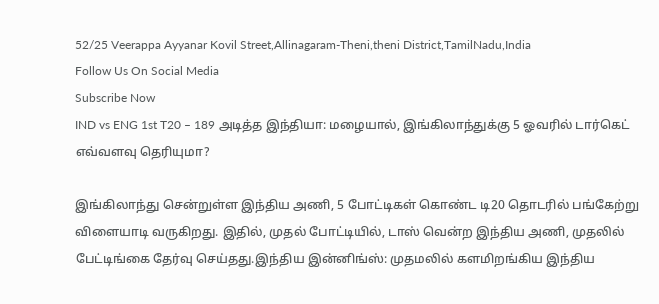52/25 Veerappa Ayyanar Kovil Street,Allinagaram-Theni,theni District,TamilNadu,India
Follow Us On Social Media
Subscribe Now
IND vs ENG 1st T20 – 189 அடித்த இந்தியா: மழையால், இங்கிலாந்துக்கு 5 ஓவரில் டார்கெட் எவ்வளவு தெரியுமா?

இங்கிலாந்து சென்றுள்ள இந்திய அணி, 5 போட்டிகள் கொண்ட டி20 தொடரில் பங்கேற்று விளையாடி வருகிறது. இதில், முதல் போட்டியில், டாஸ் வென்ற இந்திய அணி, முதலில் பேட்டிங்கை தேர்வு செய்தது.இந்திய இன்னிங்ஸ்: முதமலில் களமிறங்கிய இந்திய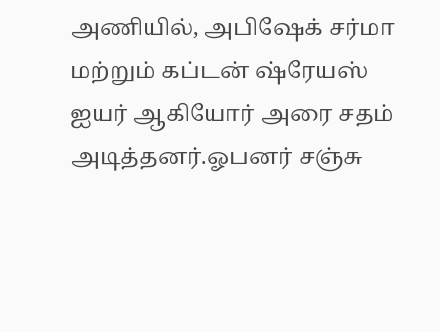அணியில், அபிஷேக் சர்மா மற்றும் கப்டன் ஷ்ரேயஸ் ஐயர் ஆகியோர் அரை சதம் அடித்தனர்.ஓபனர் சஞ்சு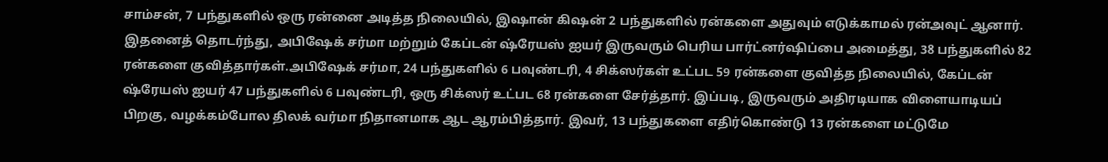சாம்சன், 7 பந்துகளில் ஒரு ரன்னை அடித்த நிலையில், இஷான் கிஷன் 2 பந்துகளில் ரன்களை அதுவும் எடுக்காமல் ரன்அவுட் ஆனார். இதனைத் தொடர்ந்து, அபிஷேக் சர்மா மற்றும் கேப்டன் ஷ்ரேயஸ் ஐயர் இருவரும் பெரிய பார்ட்னர்ஷிப்பை அமைத்து, 38 பந்துகளில் 82 ரன்களை குவித்தார்கள்.அபிஷேக் சர்மா, 24 பந்துகளில் 6 பவுண்டரி, 4 சிக்ஸர்கள் உட்பட 59 ரன்களை குவித்த நிலையில், கேப்டன் ஷ்ரேயஸ் ஐயர் 47 பந்துகளில் 6 பவுண்டரி, ஒரு சிக்ஸர் உட்பட 68 ரன்களை சேர்த்தார். இப்படி, இருவரும் அதிரடியாக விளையாடியப் பிறகு, வழக்கம்போல திலக் வர்மா நிதானமாக ஆட ஆரம்பித்தார். இவர், 13 பந்துகளை எதிர்கொண்டு 13 ரன்களை மட்டுமே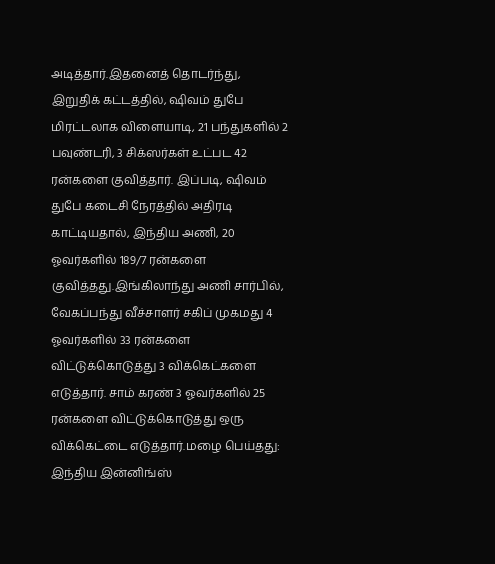அடித்தார்.இதனைத் தொடர்ந்து, இறுதிக் கட்டத்தில், ஷிவம் துபே மிரட்டலாக விளையாடி, 21 பந்துகளில் 2 பவுண்டரி, 3 சிக்ஸர்கள் உட்பட 42 ரன்களை குவித்தார். இப்படி, ஷிவம் துபே கடைசி நேரத்தில் அதிரடி காட்டியதால், இந்திய அணி, 20 ஓவர்களில் 189/7 ரன்களை குவித்தது.இங்கிலாந்து அணி சார்பில், வேகப்பந்து வீச்சாளர் சகிப் முகமது 4 ஓவர்களில் 33 ரன்களை விட்டுக்கொடுத்து 3 விக்கெட்களை எடுத்தார். சாம் கரண் 3 ஓவர்களில் 25 ரன்களை விட்டுக்கொடுத்து ஒரு விக்கெட்டை எடுத்தார்.மழை பெய்தது: இந்திய இன்னிங்ஸ்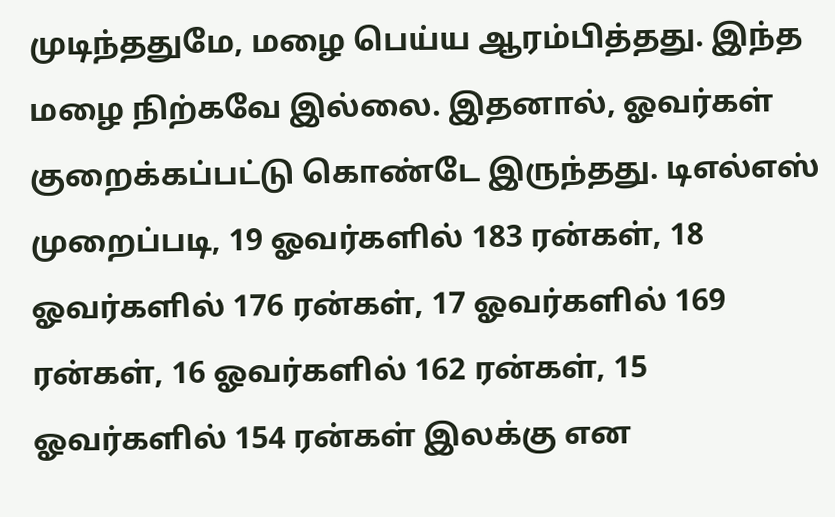முடிந்ததுமே, மழை பெய்ய ஆரம்பித்தது. இந்த மழை நிற்கவே இல்லை. இதனால், ஓவர்கள் குறைக்கப்பட்டு கொண்டே இருந்தது. டிஎல்எஸ் முறைப்படி, 19 ஓவர்களில் 183 ரன்கள், 18 ஓவர்களில் 176 ரன்கள், 17 ஓவர்களில் 169 ரன்கள், 16 ஓவர்களில் 162 ரன்கள், 15 ஓவர்களில் 154 ரன்கள் இலக்கு என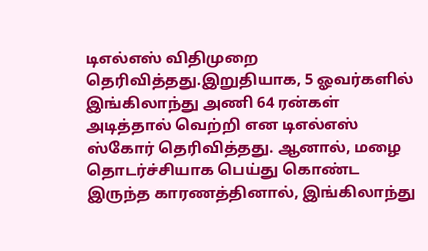டிஎல்எஸ் விதிமுறை தெரிவித்தது.இறுதியாக, 5 ஓவர்களில் இங்கிலாந்து அணி 64 ரன்கள் அடித்தால் வெற்றி என டிஎல்எஸ் ஸ்கோர் தெரிவித்தது. ஆனால், மழை தொடர்ச்சியாக பெய்து கொண்ட இருந்த காரணத்தினால், இங்கிலாந்து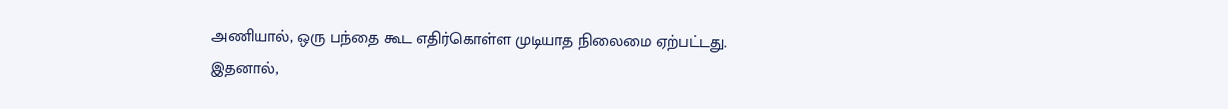அணியால், ஒரு பந்தை கூட எதிர்கொள்ள முடியாத நிலைமை ஏற்பட்டது. இதனால்,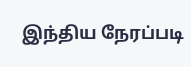இந்திய நேரப்படி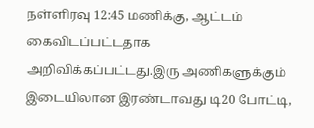நள்ளிரவு 12:45 மணிக்கு, ஆட்டம் கைவிடப்பட்டதாக அறிவிக்கப்பட்டது.இரு அணிகளுக்கும் இடையிலான இரண்டாவது டி20 போட்டி,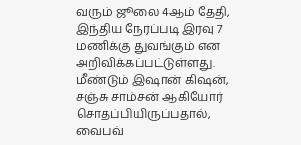வரும் ஜூலை 4ஆம் தேதி, இந்திய நேரப்படி இரவு 7 மணிக்கு துவங்கும் என அறிவிக்கப்பட்டுள்ளது. மீண்டும் இஷான் கிஷன், சஞ்சு சாம்சன் ஆகியோர் சொதப்பியிருப்பதால், வைபவ்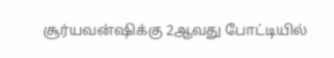சூர்யவன்ஷிக்கு 2ஆவது போட்டியில்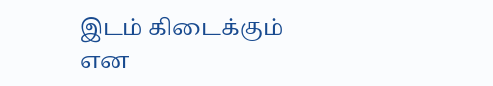இடம் கிடைக்கும் என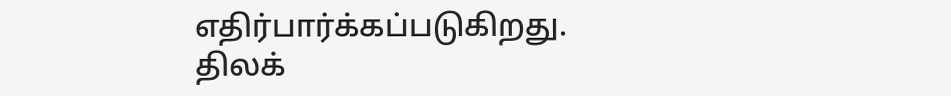எதிர்பார்க்கப்படுகிறது. திலக்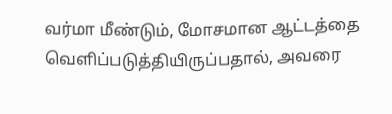வர்மா மீண்டும், மோசமான ஆட்டத்தை வெளிப்படுத்தியிருப்பதால், அவரை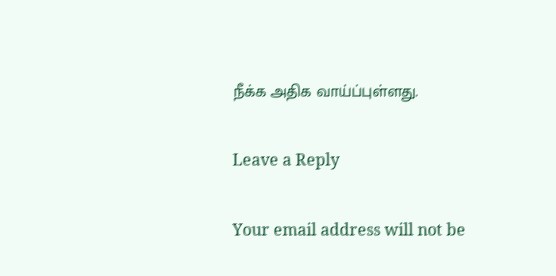நீக்க அதிக வாய்ப்புள்ளது.

Leave a Reply

Your email address will not be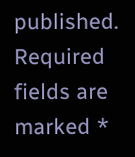published. Required fields are marked *